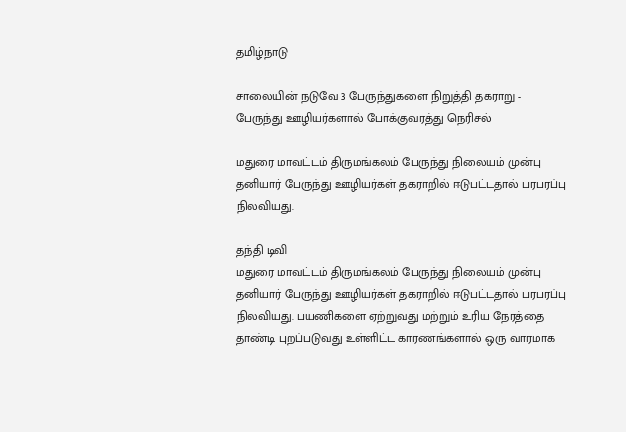தமிழ்நாடு

சாலையின் நடுவே 3 பேருந்துகளை நிறுத்தி தகராறு - பேருந்து ஊழியர்களால் போக்குவரத்து நெரிசல்

மதுரை மாவட்டம் திருமங்கலம் பேருந்து நிலையம் முன்பு தனியார் பேருந்து ஊழியர்கள் தகராறில் ஈடுபட்டதால் பரபரப்பு நிலவியது.

தந்தி டிவி
மதுரை மாவட்டம் திருமங்கலம் பேருந்து நிலையம் முன்பு தனியார் பேருந்து ஊழியர்கள் தகராறில் ஈடுபட்டதால் பரபரப்பு நிலவியது. பயணிகளை ஏற்றுவது மற்றும் உரிய நேரத்தை தாண்டி புறப்படுவது உள்ளிட்ட காரணங்களால் ஒரு வாரமாக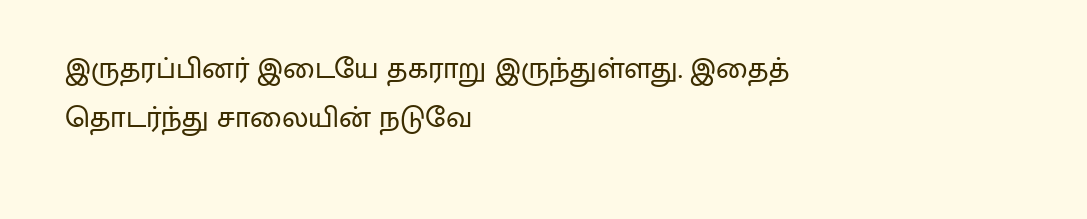இருதரப்பினர் இடையே தகராறு இருந்துள்ளது. இதைத் தொடர்ந்து சாலையின் நடுவே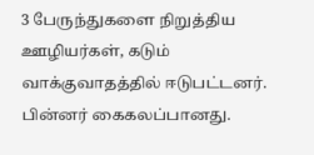3 பேருந்துகளை நிறுத்திய ஊழியர்கள், கடும் வாக்குவாதத்தில் ஈடுபட்டனர். பின்னர் கைகலப்பானது.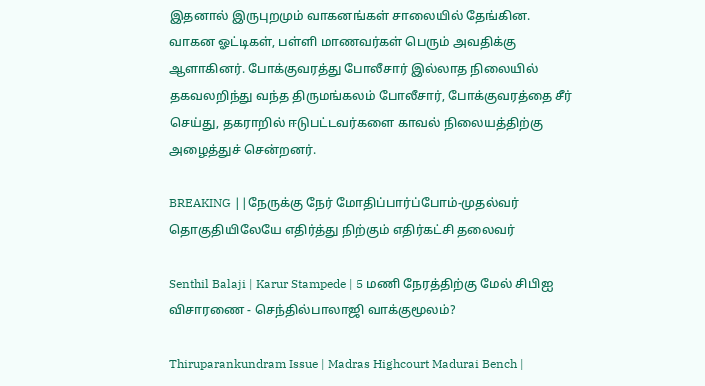இதனால் இருபுறமும் வாகனங்கள் சாலையில் தேங்கின. வாகன ஓட்டிகள், பள்ளி மாணவர்கள் பெரும் அவதிக்கு ஆளாகினர். போக்குவரத்து போலீசார் இல்லாத நிலையில் தகவலறிந்து வந்த திருமங்கலம் போலீசார், போக்குவரத்தை சீர் செய்து, தகராறில் ஈடுபட்டவர்களை காவல் நிலையத்திற்கு அழைத்துச் சென்றனர்.

BREAKING ||நேருக்கு நேர் மோதிப்பார்ப்போம்-முதல்வர் தொகுதியிலேயே எதிர்த்து நிற்கும் எதிர்கட்சி தலைவர்

Senthil Balaji | Karur Stampede | 5 மணி நேரத்திற்கு மேல் சிபிஐ விசாரணை - செந்தில்பாலாஜி வாக்குமூலம்?

Thiruparankundram Issue | Madras Highcourt Madurai Bench |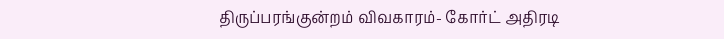திருப்பரங்குன்றம் விவகாரம்- கோர்ட் அதிரடி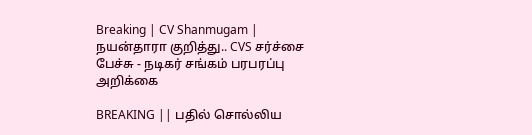Breaking | CV Shanmugam | நயன்தாரா குறித்து.. CVS சர்ச்சை பேச்சு - நடிகர் சங்கம் பரபரப்பு அறிக்கை

BREAKING || பதில் சொல்லிய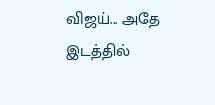விஜய்... அதே இடத்தில்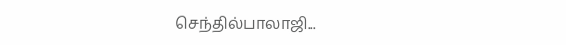செந்தில்பாலாஜி...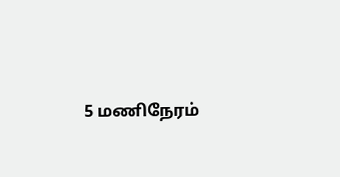5 மணிநேரம்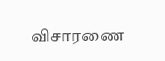விசாரணை